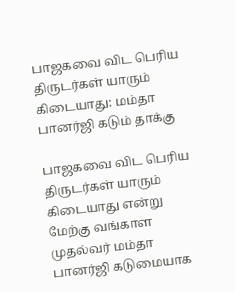பாஜகவை விட பெரிய திருடர்கள் யாரும் கிடையாது: மம்தா பானர்ஜி கடும் தாக்கு

பாஜகவை விட பெரிய திருடர்கள் யாரும் கிடையாது என்று மேற்கு வங்காள முதல்வர் மம்தா பானர்ஜி கடுமையாக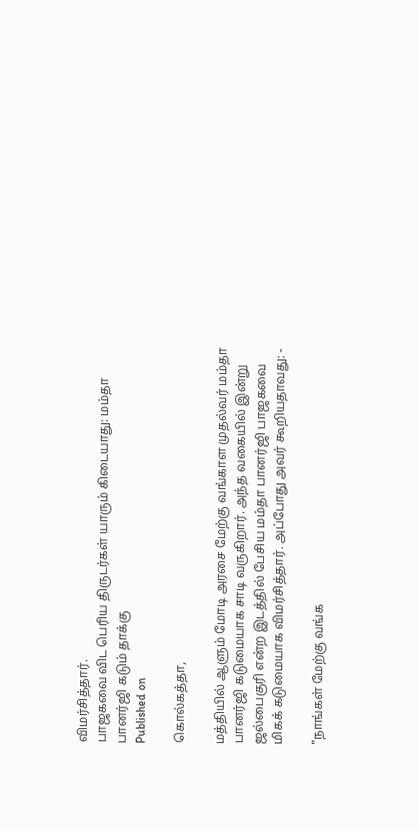விமர்சித்தார்.
பாஜகவை விட பெரிய திருடர்கள் யாரும் கிடையாது: மம்தா பானர்ஜி கடும் தாக்கு
Published on

கொல்கத்தா,

மத்தியில் ஆளும் மோடி அரசை மேற்கு வங்காள முதல்வர் மம்தா பானர்ஜி கடுமையாக சாடி வருகிறார். அந்த வகையில் இன்று ஜல்பைகுரி என்ற இடத்தில் பேசிய மம்தா பானர்ஜி பாஜகவை மிகக் கடுமையாக விமர்சித்தார். அப்போது அவர் கூறியதாவது: -

"நாங்கள் மேற்கு வங்க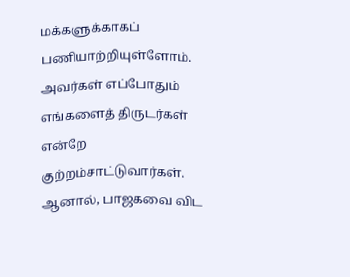மக்களுக்காகப் பணியாற்றியுள்ளோம். அவர்கள் எப்போதும் எங்களைத் திருடர்கள் என்றே குற்றம்சாட்டுவார்கள். ஆனால், பாஜகவை விட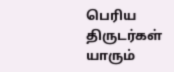பெரிய திருடர்கள் யாரும்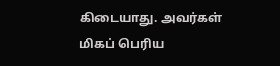கிடையாது. அவர்கள் மிகப் பெரிய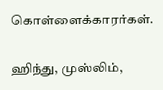கொள்ளைக்காரர்கள்.

ஹிந்து, முஸ்லிம்,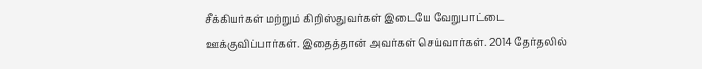சீக்கியர்கள் மற்றும் கிறிஸ்துவர்கள் இடையே வேறுபாட்டை ஊக்குவிப்பார்கள். இதைத்தான் அவர்கள் செய்வார்கள். 2014 தேர்தலில்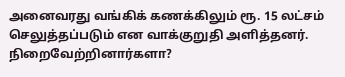அனைவரது வங்கிக் கணக்கிலும் ரூ. 15 லட்சம் செலுத்தப்படும் என வாக்குறுதி அளித்தனர். நிறைவேற்றினார்களா?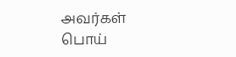அவர்கள் பொய்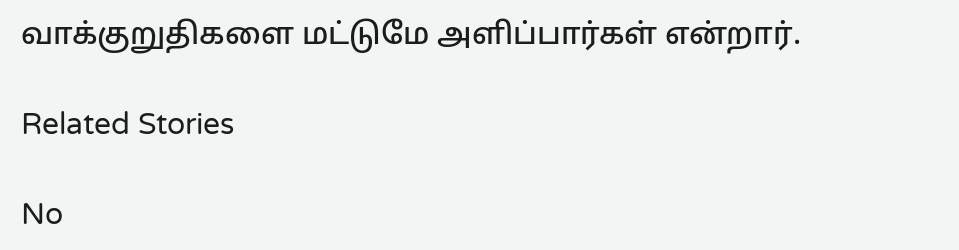வாக்குறுதிகளை மட்டுமே அளிப்பார்கள் என்றார்.

Related Stories

No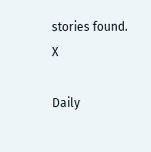stories found.
X

Daily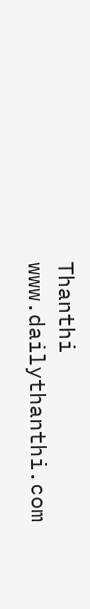Thanthi
www.dailythanthi.com